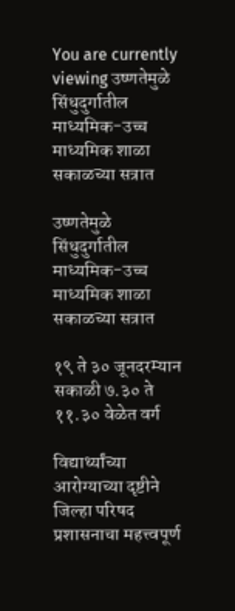You are currently viewing उष्णतेमुळे सिंधुदुर्गातील माध्यमिक-उच्च माध्यमिक शाळा सकाळच्या सत्रात

उष्णतेमुळे सिंधुदुर्गातील माध्यमिक-उच्च माध्यमिक शाळा सकाळच्या सत्रात

१९ ते ३० जूनदरम्यान सकाळी ७.३० ते ११.३० वेळेत वर्ग

विद्यार्थ्यांच्या आरोग्याच्या दृष्टीने जिल्हा परिषद प्रशासनाचा महत्त्वपूर्ण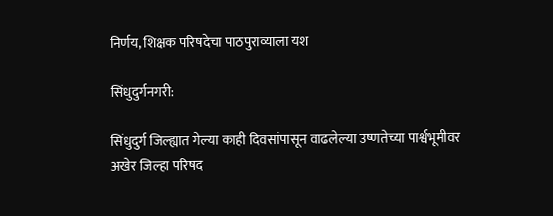निर्णय, शिक्षक परिषदेचा पाठपुराव्याला यश

सिंधुदुर्गनगरी:

सिंधुदुर्ग जिल्ह्यात गेल्या काही दिवसांपासून वाढलेल्या उष्णतेच्या पार्श्वभूमीवर अखेर जिल्हा परिषद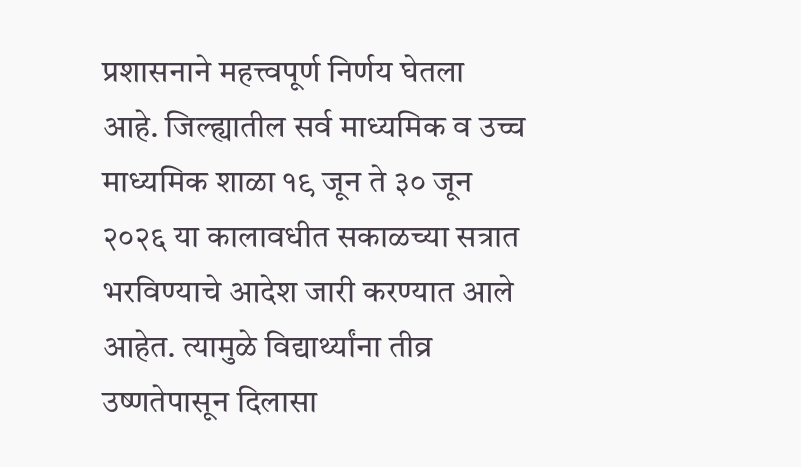प्रशासनाने महत्त्वपूर्ण निर्णय घेतला आहे. जिल्ह्यातील सर्व माध्यमिक व उच्च माध्यमिक शाळा १९ जून ते ३० जून २०२६ या कालावधीत सकाळच्या सत्रात भरविण्याचे आदेश जारी करण्यात आले आहेत. त्यामुळे विद्यार्थ्यांना तीव्र उष्णतेपासून दिलासा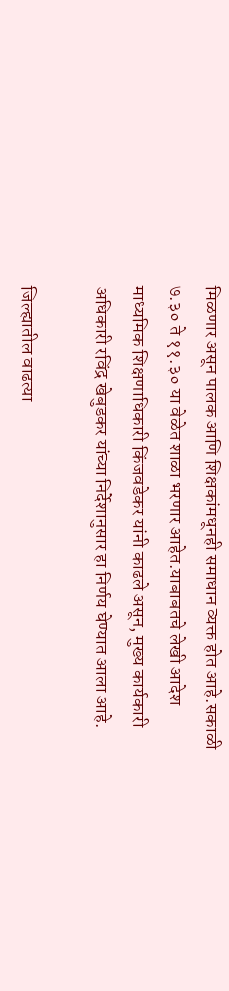मिळणार असून पालक आणि शिक्षकांमधूनही समाधान व्यक्त होत आहे.सकाळी ७.३० ते ११.३० या वेळेत शाळा भरणार आहेत.याबाबतचे लेखी आदेश माध्यमिक शिक्षणाधिकारी किंजवडेकर यांनी काढले असून, मुख्य कार्यकारी अधिकारी रविंद्र खेबुडकर यांच्या निर्देशानुसार हा निर्णय घेण्यात आला आहे.

जिल्ह्यातील वाढत्या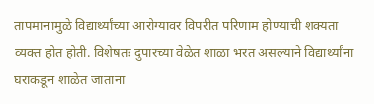तापमानामुळे विद्यार्थ्यांच्या आरोग्यावर विपरीत परिणाम होण्याची शक्यता व्यक्त होत होती. विशेषतः दुपारच्या वेळेत शाळा भरत असल्याने विद्यार्थ्यांना घराकडून शाळेत जाताना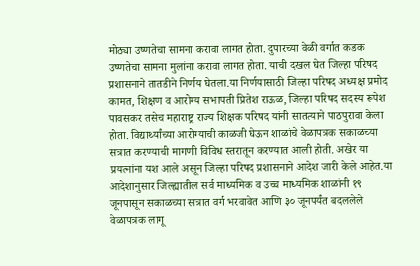मोठ्या उष्णतेचा सामना करावा लागत होता. दुपारच्या वेळी वर्गात कडक उष्णतेचा सामना मुलांना करावा लागत होता. याची दखल घेत जिल्हा परिषद प्रशासनाने तातडीने निर्णय घेतला.या निर्णयासाठी जिल्हा परिषद अध्यक्ष प्रमोद कामत, शिक्षण व आरोग्य सभापती प्रितेश राऊळ, जिल्हा परिषद सदस्य रूपेश पावसकर तसेच महाराष्ट्र राज्य शिक्षक परिषद यांनी सातत्याने पाठपुरावा केला होता. विद्यार्थ्यांच्या आरोग्याची काळजी घेऊन शाळांचे वेळापत्रक सकाळच्या सत्रात करण्याची मागणी विविध स्तरातून करण्यात आली होती. अखेर या प्रयत्नांना यश आले असून जिल्हा परिषद प्रशासनाने आदेश जारी केले आहेत.या आदेशानुसार जिल्ह्यातील सर्व माध्यमिक व उच्च माध्यमिक शाळांनी १९ जूनपासून सकाळच्या सत्रात वर्ग भरवावेत आणि ३० जूनपर्यंत बदललेले वेळापत्रक लागू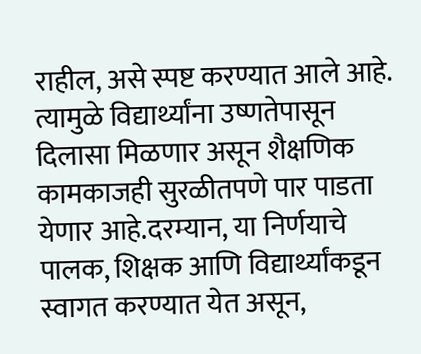राहील, असे स्पष्ट करण्यात आले आहे. त्यामुळे विद्यार्थ्यांना उष्णतेपासून दिलासा मिळणार असून शैक्षणिक कामकाजही सुरळीतपणे पार पाडता येणार आहे.दरम्यान, या निर्णयाचे पालक, शिक्षक आणि विद्यार्थ्यांकडून स्वागत करण्यात येत असून,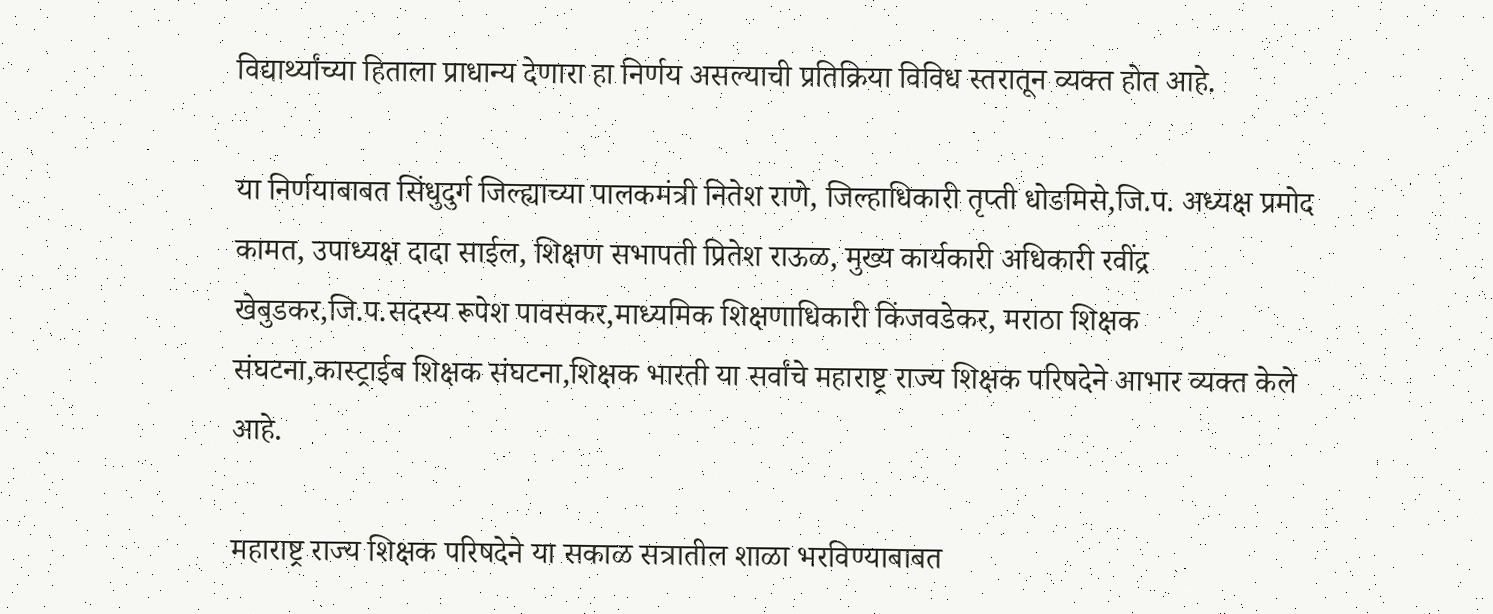विद्यार्थ्यांच्या हिताला प्राधान्य देणारा हा निर्णय असल्याची प्रतिक्रिया विविध स्तरातून व्यक्त होत आहे.

या निर्णयाबाबत सिंधुदुर्ग जिल्ह्याच्या पालकमंत्री नितेश राणे, जिल्हाधिकारी तृप्ती धोडमिसे,जि.प. अध्यक्ष प्रमोद कामत, उपाध्यक्ष दादा साईल, शिक्षण सभापती प्रितेश राऊळ, मुख्य कार्यकारी अधिकारी रवींद्र खेबुडकर,जि.प.सदस्य रूपेश पावसकर,माध्यमिक शिक्षणाधिकारी किंजवडेकर, मराठा शिक्षक संघटना,कास्ट्राईब शिक्षक संघटना,शिक्षक भारती या सर्वांचे महाराष्ट्र राज्य शिक्षक परिषदेने आभार व्यक्त केले आहे.

महाराष्ट्र राज्य शिक्षक परिषदेने या सकाळ सत्रातील शाळा भरविण्याबाबत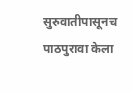सुरुवातीपासूनच पाठपुरावा केला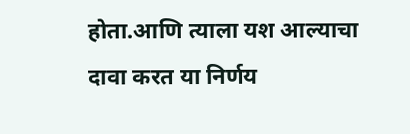होता.आणि त्याला यश आल्याचा दावा करत या निर्णय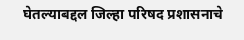घेतल्याबद्दल जिल्हा परिषद प्रशासनाचे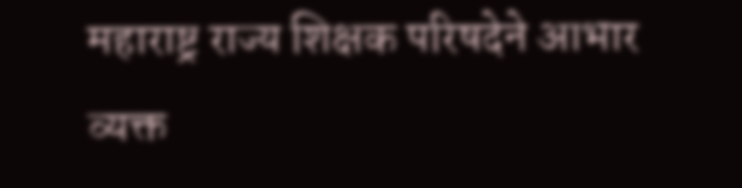महाराष्ट्र राज्य शिक्षक परिषदेने आभार व्यक्त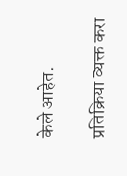केले आहेत.

प्रतिक्रिया व्यक्त करा